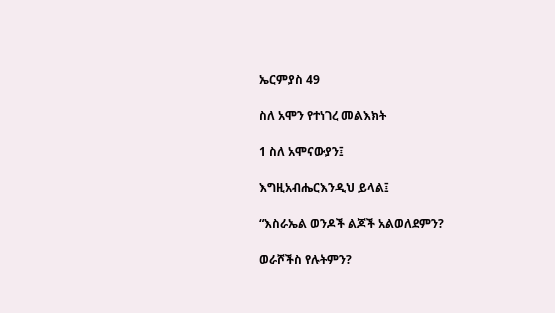ኤርምያስ 49

ስለ አሞን የተነገረ መልእክት

1 ስለ አሞናውያን፤

እግዚአብሔርእንዲህ ይላል፤

“እስራኤል ወንዶች ልጆች አልወለደምን?

ወራሾችስ የሉትምን?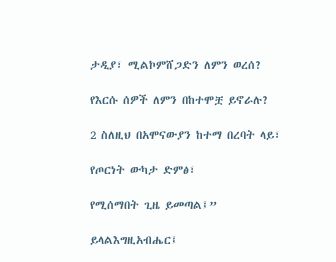ታዲያ፣ ሚልኮምሸጋድን ለምን ወረሰ?

የእርሱ ሰዎች ለምን በከተሞቿ ይኖራሉ?

2 ስለዚህ በአሞናውያን ከተማ በረባት ላይ፣

የጦርነት ውካታ ድምፅ፣

የሚሰማበት ጊዜ ይመጣል፤”

ይላልእግዚአብሔር፤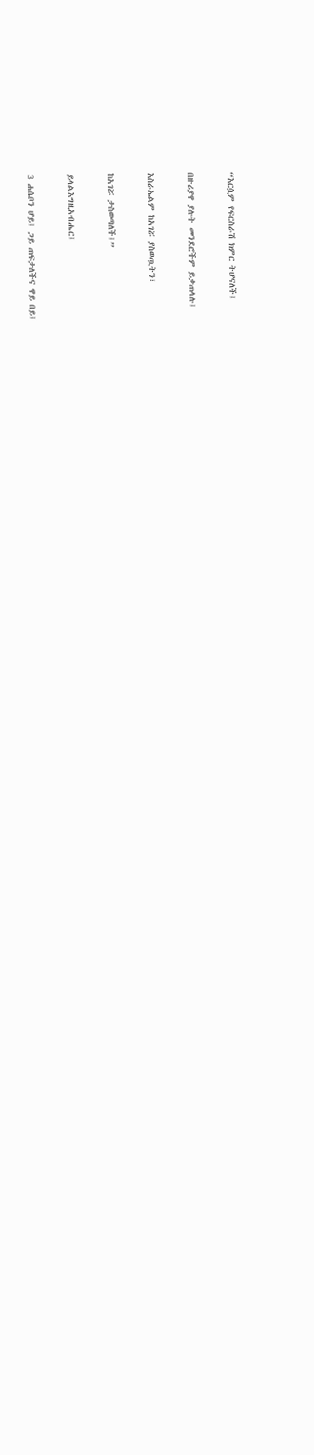“እርሷም የፍርስራሽ ክምር ትሆናለች፤

በዙሪያዋ ያሉት መንደሮችም ይቃጠላሉ፤

እስራኤልም ከአገሯ ያስወጧትን፣

ከአገሯ ታስወጣለች፤”

ይላልእግዚአብሔር፤

3 ሐሴቦን ሆይ፤ ጋይ ጠፍታለችና ዋይ በይ፤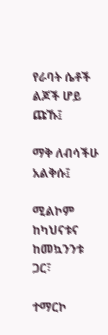የራባት ሴቶች ልጆች ሆይ ጩኹ፤

ማቅ ለብሳችሁ አልቅሱ፤

ሚልኮም ከካህናቱና ከመኳንንቱ ጋር፣

ተማርኮ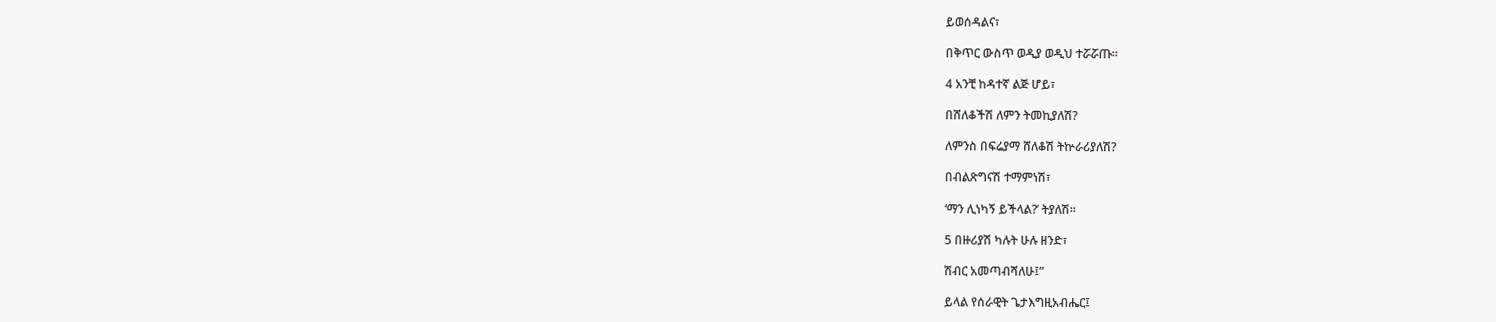ይወሰዳልና፣

በቅጥር ውስጥ ወዲያ ወዲህ ተሯሯጡ።

4 አንቺ ከዳተኛ ልጅ ሆይ፣

በሸለቆችሽ ለምን ትመኪያለሽ?

ለምንስ በፍሬያማ ሸለቆሽ ትኵራሪያለሽ?

በብልጽግናሽ ተማምነሽ፣

‘ማን ሊነካኝ ይችላል?’ ትያለሽ።

5 በዙሪያሽ ካሉት ሁሉ ዘንድ፣

ሽብር አመጣብሻለሁ፤”

ይላል የሰራዊት ጌታእግዚአብሔር፤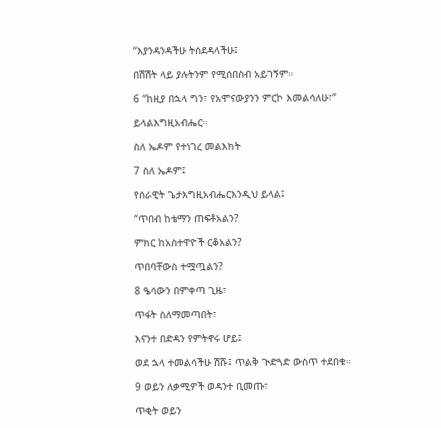“እያንዳንዳችሁ ትሰደዳላችሁ፤

በሽሽት ላይ ያሉትንም የሚሰበስብ አይገኝም።

6 “ከዚያ በኋላ ግን፣ የአሞናውያንን ምርኮ እመልሳለሁ፣”

ይላልእግዚአብሔር።

ስለ ኤዶም የተነገረ መልእክት

7 ስለ ኤዶም፤

የሰራዊት ጌታእግዚአብሔርእንዲህ ይላል፤

“ጥበብ ከቴማን ጠፍቶአልን?

ምክር ከአስተዋዮች ርቆአልን?

ጥበባቸውስ ተሟጧልን?

8 ዔሳውን በምቀጣ ጊዜ፣

ጥፋት ስለማመጣበት፣

እናንተ በድዳን የምትኖሩ ሆይ፤

ወደ ኋላ ተመልሳችሁ ሽሹ፤ ጥልቅ ጒድጓድ ውስጥ ተደበቁ።

9 ወይን ለቃሚዎች ወዳንተ ቢመጡ፣

ጥቂት ወይን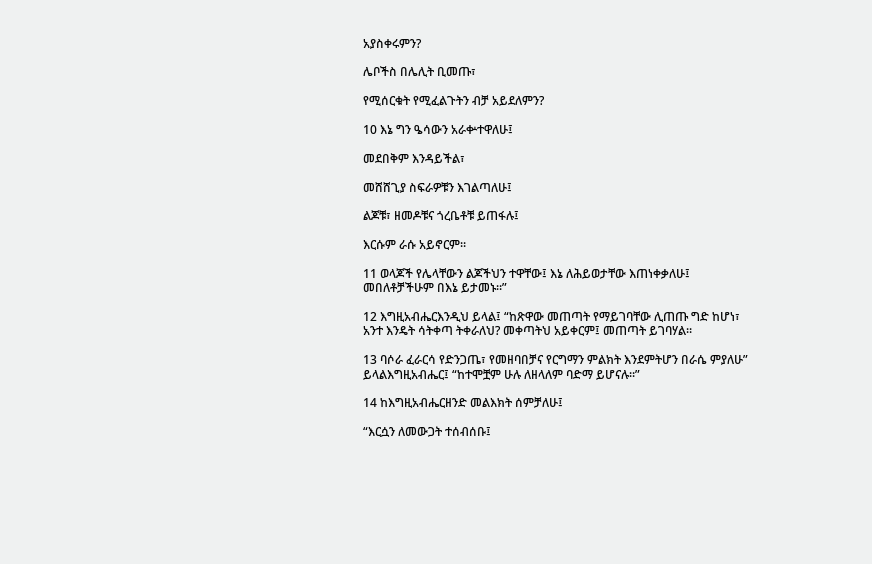አያስቀሩምን?

ሌቦችስ በሌሊት ቢመጡ፣

የሚሰርቁት የሚፈልጉትን ብቻ አይደለምን?

10 እኔ ግን ዔሳውን አራቍተዋለሁ፤

መደበቅም እንዳይችል፣

መሸሸጊያ ስፍራዎቹን እገልጣለሁ፤

ልጆቹ፣ ዘመዶቹና ጎረቤቶቹ ይጠፋሉ፤

እርሱም ራሱ አይኖርም።

11 ወላጆች የሌላቸውን ልጆችህን ተዋቸው፤ እኔ ለሕይወታቸው እጠነቀቃለሁ፤ መበለቶቻችሁም በእኔ ይታመኑ።”

12 እግዚአብሔርእንዲህ ይላል፤ “ከጽዋው መጠጣት የማይገባቸው ሊጠጡ ግድ ከሆነ፣ አንተ እንዴት ሳትቀጣ ትቀራለህ? መቀጣትህ አይቀርም፤ መጠጣት ይገባሃል።

13 ባሶራ ፈራርሳ የድንጋጤ፣ የመዘባበቻና የርግማን ምልክት እንደምትሆን በራሴ ምያለሁ” ይላልእግዚአብሔር፤ “ከተሞቿም ሁሉ ለዘላለም ባድማ ይሆናሉ።”

14 ከእግዚአብሔርዘንድ መልእክት ሰምቻለሁ፤

“እርሷን ለመውጋት ተሰብሰቡ፤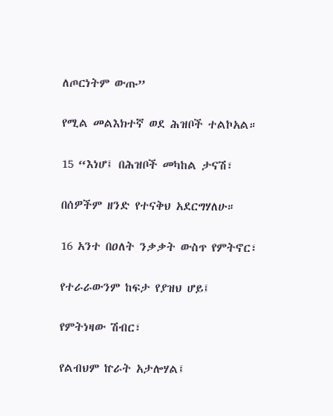ለጦርነትም ውጡ”

የሚል መልእክተኛ ወደ ሕዝቦች ተልኮአል።

15 “እነሆ፤ በሕዝቦች መካከል ታናሽ፣

በሰዎችም ዘንድ የተናቅህ አደርግሃለሁ።

16 አንተ በዐለት ንቃቃት ውስጥ የምትኖር፣

የተራራውንም ከፍታ የያዝህ ሆይ፤

የምትነዛው ሽብር፣

የልብህም ኵራት አታሎሃል፤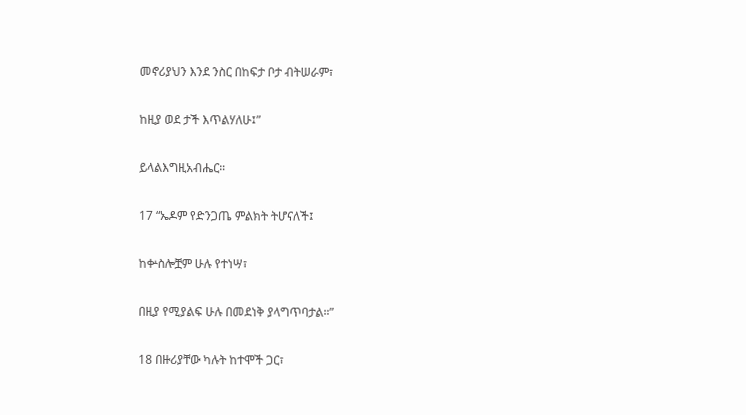መኖሪያህን እንደ ንስር በከፍታ ቦታ ብትሠራም፣

ከዚያ ወደ ታች እጥልሃለሁ፤”

ይላልእግዚአብሔር።

17 “ኤዶም የድንጋጤ ምልክት ትሆናለች፤

ከቍስሎቿም ሁሉ የተነሣ፣

በዚያ የሚያልፍ ሁሉ በመደነቅ ያላግጥባታል።”

18 በዙሪያቸው ካሉት ከተሞች ጋር፣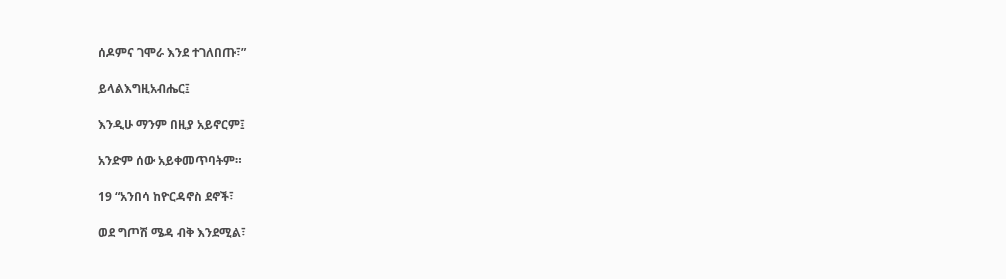ሰዶምና ገሞራ እንደ ተገለበጡ፣”

ይላልእግዚአብሔር፤

እንዲሁ ማንም በዚያ አይኖርም፤

አንድም ሰው አይቀመጥባትም።

19 “አንበሳ ከዮርዳኖስ ደኖች፣

ወደ ግጦሽ ሜዳ ብቅ እንደሚል፣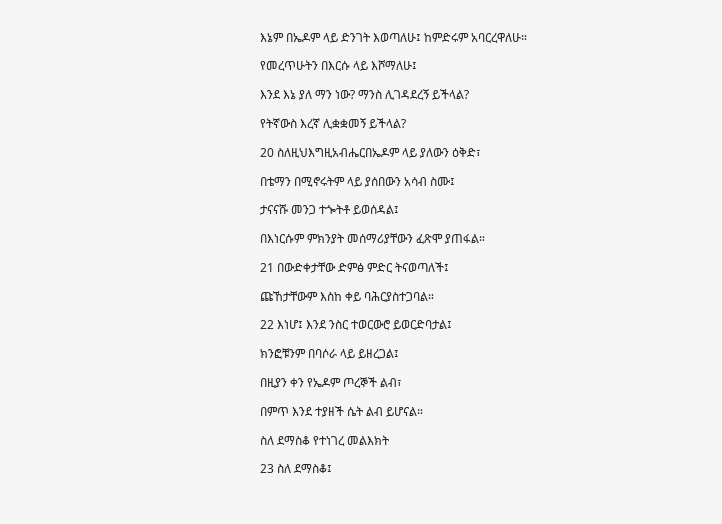እኔም በኤዶም ላይ ድንገት እወጣለሁ፤ ከምድሩም አባርረዋለሁ።

የመረጥሁትን በእርሱ ላይ እሾማለሁ፤

እንደ እኔ ያለ ማን ነው? ማንስ ሊገዳደረኝ ይችላል?

የትኛውስ እረኛ ሊቋቋመኝ ይችላል?

20 ስለዚህእግዚአብሔርበኤዶም ላይ ያለውን ዕቅድ፣

በቴማን በሚኖሩትም ላይ ያሰበውን አሳብ ስሙ፤

ታናናሹ መንጋ ተጐትቶ ይወሰዳል፤

በእነርሱም ምክንያት መሰማሪያቸውን ፈጽሞ ያጠፋል።

21 በውድቀታቸው ድምፅ ምድር ትናወጣለች፤

ጩኸታቸውም እስከ ቀይ ባሕርያስተጋባል።

22 እነሆ፤ እንደ ንስር ተወርውሮ ይወርድባታል፤

ክንፎቹንም በባሶራ ላይ ይዘረጋል፤

በዚያን ቀን የኤዶም ጦረኞች ልብ፣

በምጥ እንደ ተያዘች ሴት ልብ ይሆናል።

ስለ ደማስቆ የተነገረ መልእክት

23 ስለ ደማስቆ፤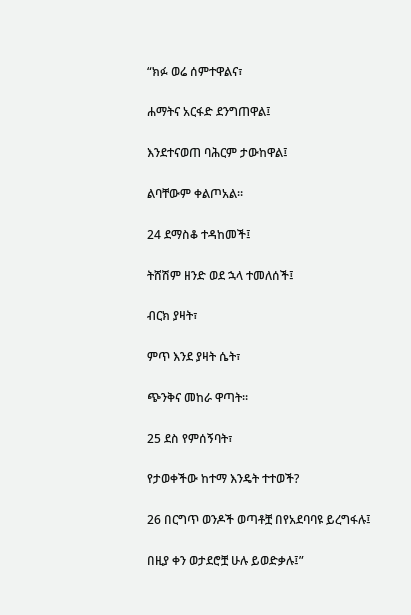“ክፉ ወሬ ሰምተዋልና፣

ሐማትና አርፋድ ደንግጠዋል፤

እንደተናወጠ ባሕርም ታውከዋል፤

ልባቸውም ቀልጦአል።

24 ደማስቆ ተዳከመች፤

ትሸሽም ዘንድ ወደ ኋላ ተመለሰች፤

ብርክ ያዛት፣

ምጥ እንደ ያዛት ሴት፣

ጭንቅና መከራ ዋጣት።

25 ደስ የምሰኝባት፣

የታወቀችው ከተማ እንዴት ተተወች?

26 በርግጥ ወንዶች ወጣቶቿ በየአደባባዩ ይረግፋሉ፤

በዚያ ቀን ወታደሮቿ ሁሉ ይወድቃሉ፤”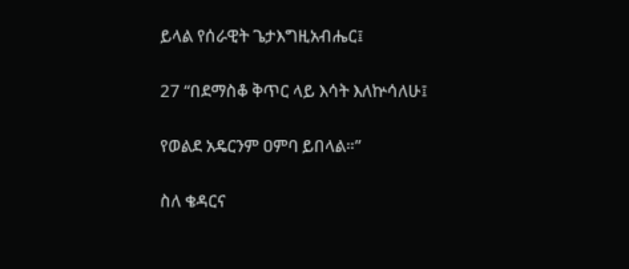ይላል የሰራዊት ጌታእግዚአብሔር፤

27 “በደማስቆ ቅጥር ላይ እሳት እለኵሳለሁ፤

የወልደ አዴርንም ዐምባ ይበላል።”

ስለ ቄዳርና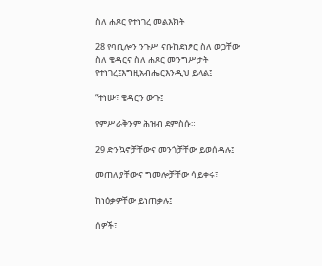ስለ ሐጾር የተነገረ መልእክት

28 የባቢሎን ንጉሥ ናቡከደነፆር ስለ ወጋቸው ስለ ቄዳርና ስለ ሐጾር መንግሥታት የተነገረ፤እግዚአብሔርእንዲህ ይላል፤

“ተነሡ፣ ቄዳርን ውጉ፤

የምሥራቅንም ሕዝብ ደምስሱ።

29 ድንኳኖቻቸውና መንጎቻቸው ይወሰዳሉ፤

መጠለያቸውና ግመሎቻቸው ሳይቀሩ፣

ከነዕቃዎቸው ይነጠቃሉ፤

ሰዎች፣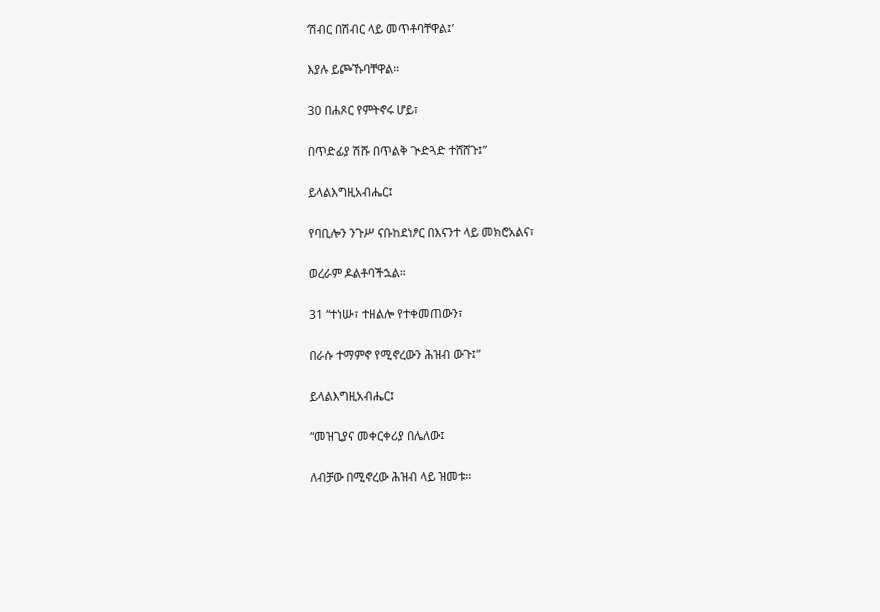‘ሽብር በሽብር ላይ መጥቶባቸዋል፤’

እያሉ ይጮኹባቸዋል።

30 በሐጾር የምትኖሩ ሆይ፣

በጥድፊያ ሽሹ በጥልቅ ጒድጓድ ተሸሸጉ፤”

ይላልእግዚአብሔር፤

የባቢሎን ንጉሥ ናቡከደነፆር በእናንተ ላይ መክሮአልና፣

ወረራም ዶልቶባችኋል።

31 “ተነሡ፣ ተዘልሎ የተቀመጠውን፣

በራሱ ተማምኖ የሚኖረውን ሕዝብ ውጉ፤”

ይላልእግዚአብሔር፤

“መዝጊያና መቀርቀሪያ በሌለው፤

ለብቻው በሚኖረው ሕዝብ ላይ ዝመቱ።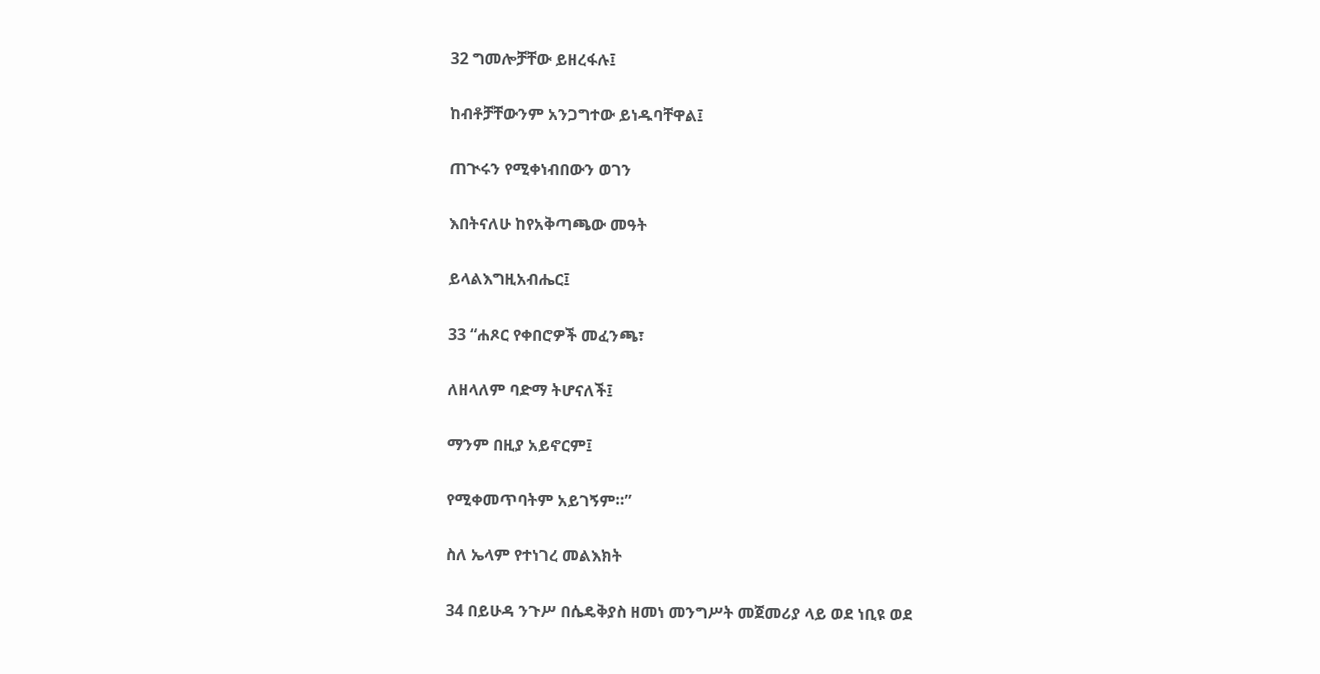32 ግመሎቻቸው ይዘረፋሉ፤

ከብቶቻቸውንም አንጋግተው ይነዱባቸዋል፤

ጠጒሩን የሚቀነብበውን ወገን

እበትናለሁ ከየአቅጣጫው መዓት

ይላልእግዚአብሔር፤

33 “ሐጾር የቀበሮዎች መፈንጫ፣

ለዘላለም ባድማ ትሆናለች፤

ማንም በዚያ አይኖርም፤

የሚቀመጥባትም አይገኝም።”

ስለ ኤላም የተነገረ መልእክት

34 በይሁዳ ንጉሥ በሴዴቅያስ ዘመነ መንግሥት መጀመሪያ ላይ ወደ ነቢዩ ወደ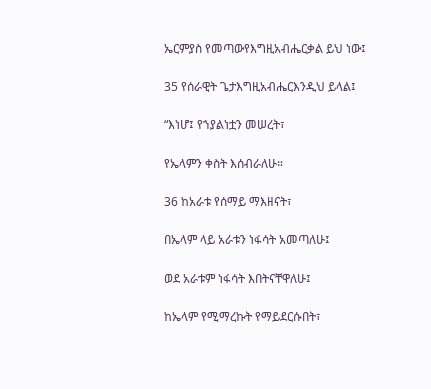ኤርምያስ የመጣውየእግዚአብሔርቃል ይህ ነው፤

35 የሰራዊት ጌታእግዚአብሔርእንዲህ ይላል፤

“እነሆ፤ የኀያልነቷን መሠረት፣

የኤላምን ቀስት እሰብራለሁ።

36 ከአራቱ የሰማይ ማእዘናት፣

በኤላም ላይ አራቱን ነፋሳት አመጣለሁ፤

ወደ አራቱም ነፋሳት እበትናቸዋለሁ፤

ከኤላም የሚማረኩት የማይደርሱበት፣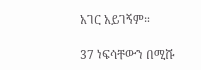አገር አይገኝም።

37 ነፍሳቸውን በሚሹ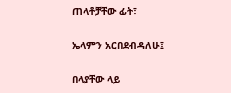ጠላቶቻቸው ፊት፣

ኤላምን አርበደብዳለሁ፤

በላያቸው ላይ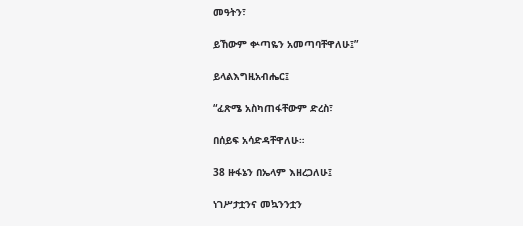መዓትን፣

ይኸውም ቍጣዬን አመጣባቸዋለሁ፤”

ይላልእግዚአብሔር፤

“ፈጽሜ አስካጠፋቸውም ድረስ፣

በሰይፍ አሳድዳቸዋለሁ።

38 ዙፋኔን በኤላም እዘረጋለሁ፤

ነገሥታቷንና መኳንንቷን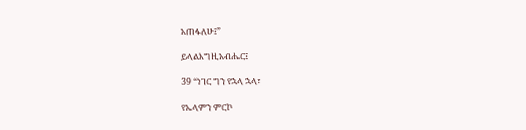አጠፋለሁ፤”

ይላልእግዚአብሔር፤

39 “ነገር ግን የኋላ ኋላ፣

የኤላምን ምርኮ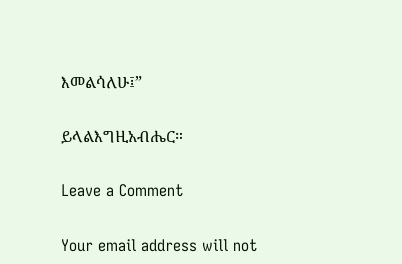እመልሳለሁ፤”

ይላልእግዚአብሔር።

Leave a Comment

Your email address will not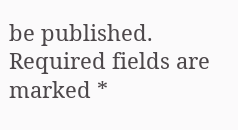be published. Required fields are marked *